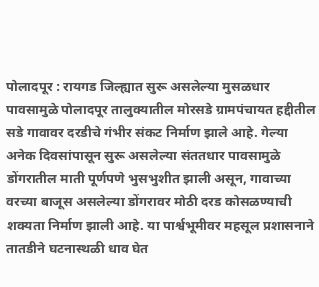पोलादपूर : रायगड जिल्ह्यात सुरू असलेल्या मुसळधार पावसामुळे पोलादपूर तालुक्यातील मोरसडे ग्रामपंचायत हद्दीतील सडे गावावर दरडीचे गंभीर संकट निर्माण झाले आहे. गेल्या अनेक दिवसांपासून सुरू असलेल्या संततधार पावसामुळे डोंगरातील माती पूर्णपणे भुसभुशीत झाली असून, गावाच्या वरच्या बाजूस असलेल्या डोंगरावर मोठी दरड कोसळण्याची शक्यता निर्माण झाली आहे. या पार्श्वभूमीवर महसूल प्रशासनाने तातडीने घटनास्थळी धाव घेत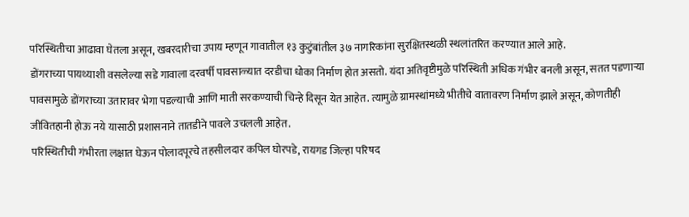परिस्थितीचा आढावा घेतला असून, खबरदारीचा उपाय म्हणून गावातील १३ कुटुंबांतील ३७ नागरिकांना सुरक्षितस्थळी स्थलांतरित करण्यात आले आहे.
डोंगराच्या पायथ्याशी वसलेल्या सडे गावाला दरवर्षी पावसाळ्यात दरडीचा धोका निर्माण होत असतो. यंदा अतिवृष्टीमुळे परिस्थिती अधिक गंभीर बनली असून, सतत पडणाऱ्या पावसामुळे डोंगराच्या उतारावर भेगा पडल्याची आणि माती सरकण्याची चिन्हे दिसून येत आहेत. त्यामुळे ग्रामस्थांमध्ये भीतीचे वातावरण निर्माण झाले असून, कोणतीही जीवितहानी होऊ नये यासाठी प्रशासनाने तातडीने पावले उचलली आहेत.
परिस्थितीची गंभीरता लक्षात घेऊन पोलादपूरचे तहसीलदार कपिल घोरपडे, रायगड जिल्हा परिषद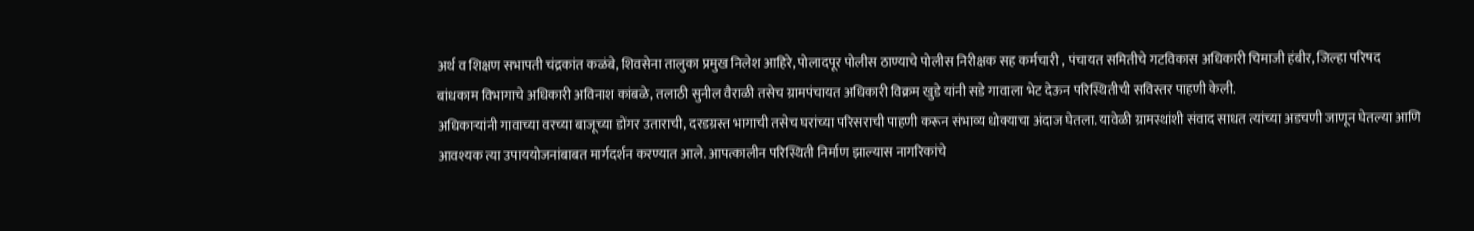अर्थ व शिक्षण सभापती चंद्रकांत कळंबे, शिवसेना तालुका प्रमुख निलेश आहिरे, पोलादपूर पोलीस ठाण्याचे पोलीस निरीक्षक सह कर्मचारी , पंचायत समितीचे गटविकास अधिकारी चिमाजी हंबीर, जिल्हा परिषद बांधकाम विभागाचे अधिकारी अविनाश कांबळे, तलाठी सुनील वैराळी तसेच ग्रामपंचायत अधिकारी विक्रम खुडे यांनी सडे गावाला भेट देऊन परिस्थितीची सविस्तर पाहणी केली.
अधिकाऱ्यांनी गावाच्या वरच्या बाजूच्या डोंगर उताराची, दरडग्रस्त भागाची तसेच घरांच्या परिसराची पाहणी करून संभाव्य धोक्याचा अंदाज घेतला. यावेळी ग्रामस्थांशी संवाद साधत त्यांच्या अडचणी जाणून घेतल्या आणि आवश्यक त्या उपाययोजनांबाबत मार्गदर्शन करण्यात आले. आपत्कालीन परिस्थिती निर्माण झाल्यास नागरिकांचे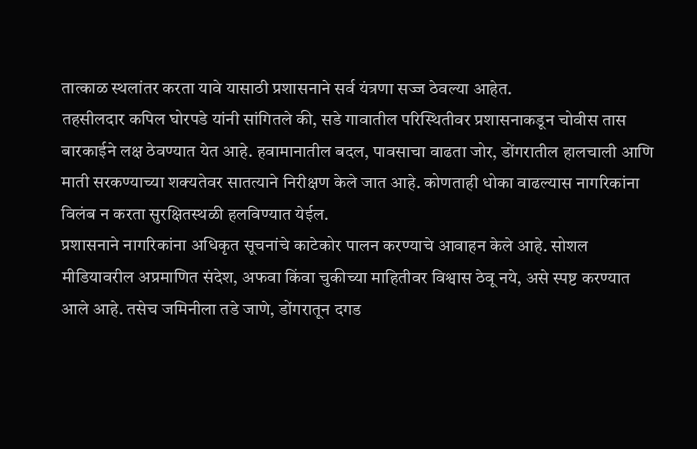तात्काळ स्थलांतर करता यावे यासाठी प्रशासनाने सर्व यंत्रणा सज्ज ठेवल्या आहेत.
तहसीलदार कपिल घोरपडे यांनी सांगितले की, सडे गावातील परिस्थितीवर प्रशासनाकडून चोवीस तास बारकाईने लक्ष ठेवण्यात येत आहे. हवामानातील बदल, पावसाचा वाढता जोर, डोंगरातील हालचाली आणि माती सरकण्याच्या शक्यतेवर सातत्याने निरीक्षण केले जात आहे. कोणताही धोका वाढल्यास नागरिकांना विलंब न करता सुरक्षितस्थळी हलविण्यात येईल.
प्रशासनाने नागरिकांना अधिकृत सूचनांचे काटेकोर पालन करण्याचे आवाहन केले आहे. सोशल मीडियावरील अप्रमाणित संदेश, अफवा किंवा चुकीच्या माहितीवर विश्वास ठेवू नये, असे स्पष्ट करण्यात आले आहे. तसेच जमिनीला तडे जाणे, डोंगरातून दगड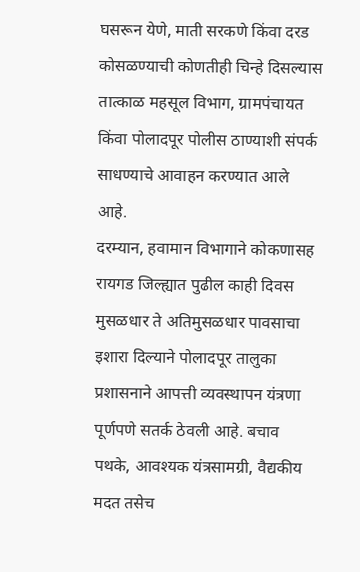घसरून येणे, माती सरकणे किंवा दरड कोसळण्याची कोणतीही चिन्हे दिसल्यास तात्काळ महसूल विभाग, ग्रामपंचायत किंवा पोलादपूर पोलीस ठाण्याशी संपर्क साधण्याचे आवाहन करण्यात आले आहे.
दरम्यान, हवामान विभागाने कोकणासह रायगड जिल्ह्यात पुढील काही दिवस मुसळधार ते अतिमुसळधार पावसाचा इशारा दिल्याने पोलादपूर तालुका प्रशासनाने आपत्ती व्यवस्थापन यंत्रणा पूर्णपणे सतर्क ठेवली आहे. बचाव पथके, आवश्यक यंत्रसामग्री, वैद्यकीय मदत तसेच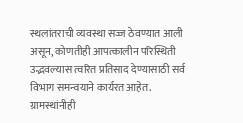स्थलांतराची व्यवस्था सज्ज ठेवण्यात आली असून, कोणतीही आपत्कालीन परिस्थिती उद्भवल्यास त्वरित प्रतिसाद देण्यासाठी सर्व विभाग समन्वयाने कार्यरत आहेत.
ग्रामस्थांनीही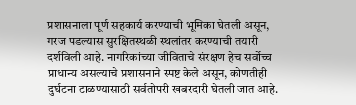प्रशासनाला पूर्ण सहकार्य करण्याची भूमिका घेतली असून, गरज पडल्यास सुरक्षितस्थळी स्थलांतर करण्याची तयारी दर्शविली आहे. नागरिकांच्या जीविताचे संरक्षण हेच सर्वोच्च प्राधान्य असल्याचे प्रशासनाने स्पष्ट केले असून, कोणतीही दुर्घटना टाळण्यासाठी सर्वतोपरी खबरदारी घेतली जात आहे.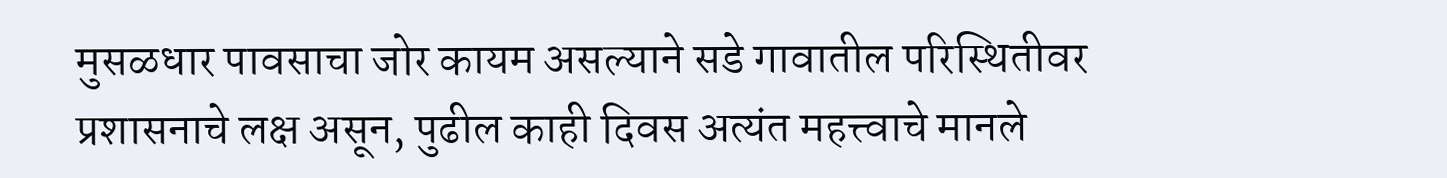मुसळधार पावसाचा जोर कायम असल्याने सडे गावातील परिस्थितीवर प्रशासनाचे लक्ष असून, पुढील काही दिवस अत्यंत महत्त्वाचे मानले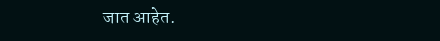जात आहेत.